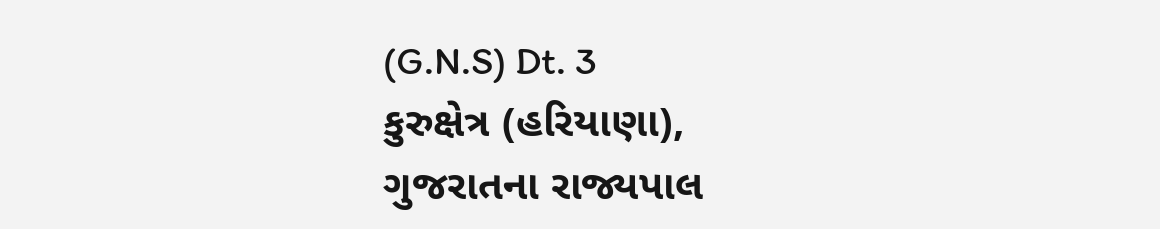(G.N.S) Dt. 3
કુરુક્ષેત્ર (હરિયાણા),
ગુજરાતના રાજ્યપાલ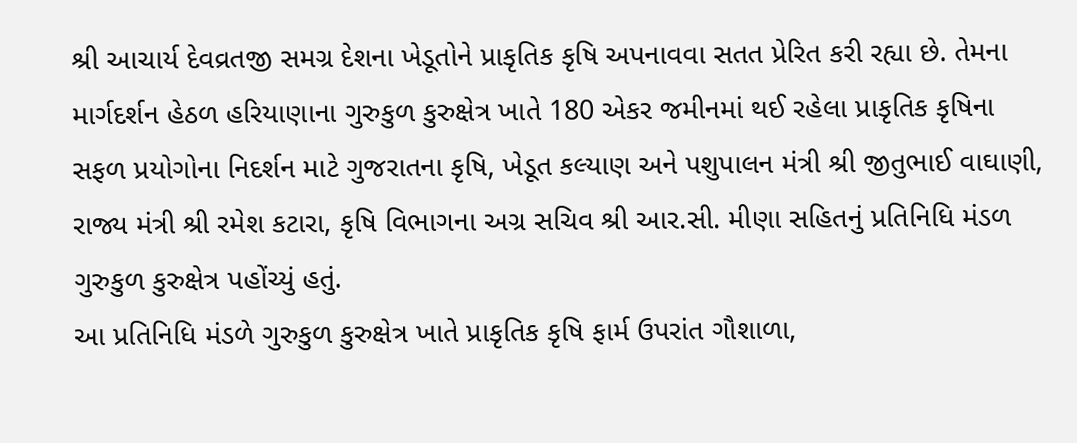શ્રી આચાર્ય દેવવ્રતજી સમગ્ર દેશના ખેડૂતોને પ્રાકૃતિક કૃષિ અપનાવવા સતત પ્રેરિત કરી રહ્યા છે. તેમના માર્ગદર્શન હેઠળ હરિયાણાના ગુરુકુળ કુરુક્ષેત્ર ખાતે 180 એકર જમીનમાં થઈ રહેલા પ્રાકૃતિક કૃષિના સફળ પ્રયોગોના નિદર્શન માટે ગુજરાતના કૃષિ, ખેડૂત કલ્યાણ અને પશુપાલન મંત્રી શ્રી જીતુભાઈ વાઘાણી, રાજ્ય મંત્રી શ્રી રમેશ કટારા, કૃષિ વિભાગના અગ્ર સચિવ શ્રી આર.સી. મીણા સહિતનું પ્રતિનિધિ મંડળ ગુરુકુળ કુરુક્ષેત્ર પહોંચ્યું હતું.
આ પ્રતિનિધિ મંડળે ગુરુકુળ કુરુક્ષેત્ર ખાતે પ્રાકૃતિક કૃષિ ફાર્મ ઉપરાંત ગૌશાળા,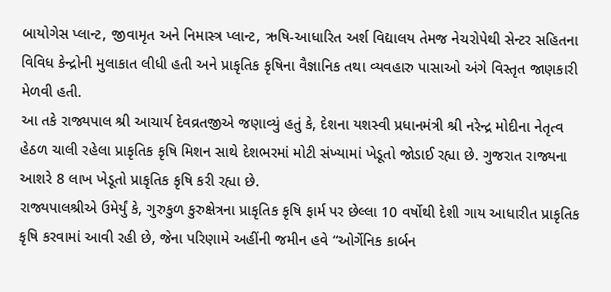બાયોગેસ પ્લાન્ટ, જીવામૃત અને નિમાસ્ત્ર પ્લાન્ટ, ઋષિ-આધારિત અર્શ વિદ્યાલય તેમજ નેચરોપેથી સેન્ટર સહિતના વિવિધ કેન્દ્રોની મુલાકાત લીધી હતી અને પ્રાકૃતિક કૃષિના વૈજ્ઞાનિક તથા વ્યવહારુ પાસાઓ અંગે વિસ્તૃત જાણકારી મેળવી હતી.
આ તકે રાજ્યપાલ શ્રી આચાર્ય દેવવ્રતજીએ જણાવ્યું હતું કે, દેશના યશસ્વી પ્રધાનમંત્રી શ્રી નરેન્દ્ર મોદીના નેતૃત્વ હેઠળ ચાલી રહેલા પ્રાકૃતિક કૃષિ મિશન સાથે દેશભરમાં મોટી સંખ્યામાં ખેડૂતો જોડાઈ રહ્યા છે. ગુજરાત રાજ્યના આશરે 8 લાખ ખેડૂતો પ્રાકૃતિક કૃષિ કરી રહ્યા છે.
રાજ્યપાલશ્રીએ ઉમેર્યું કે, ગુરુકુળ કુરુક્ષેત્રના પ્રાકૃતિક કૃષિ ફાર્મ પર છેલ્લા 10 વર્ષોથી દેશી ગાય આધારીત પ્રાકૃતિક કૃષિ કરવામાં આવી રહી છે, જેના પરિણામે અહીંની જમીન હવે “ઓર્ગેનિક કાર્બન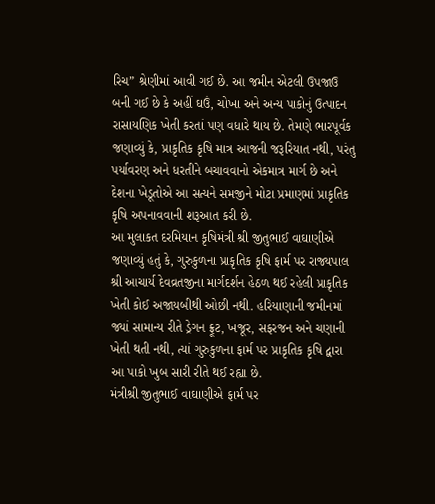રિચ” શ્રેણીમાં આવી ગઈ છે. આ જમીન એટલી ઉપજાઉ બની ગઈ છે કે અહીં ઘઉં, ચોખા અને અન્ય પાકોનું ઉત્પાદન રાસાયણિક ખેતી કરતાં પણ વધારે થાય છે. તેમણે ભારપૂર્વક જણાવ્યું કે, પ્રાકૃતિક કૃષિ માત્ર આજની જરૂરિયાત નથી, પરંતુ પર્યાવરણ અને ધરતીને બચાવવાનો એકમાત્ર માર્ગ છે અને દેશના ખેડૂતોએ આ સત્યને સમજીને મોટા પ્રમાણમાં પ્રાકૃતિક કૃષિ અપનાવવાની શરૂઆત કરી છે.
આ મુલાકત દરમિયાન કૃષિમંત્રી શ્રી જીતુભાઈ વાઘાણીએ જણાવ્યું હતું કે, ગુરુકુળના પ્રાકૃતિક કૃષિ ફાર્મ પર રાજ્યપાલ શ્રી આચાર્ય દેવવ્રતજીના માર્ગદર્શન હેઠળ થઈ રહેલી પ્રાકૃતિક ખેતી કોઈ અજાયબીથી ઓછી નથી. હરિયાણાની જમીનમાં જ્યાં સામાન્ય રીતે ડ્રેગન ફ્રૂટ, ખજૂર, સફરજન અને ચણાની ખેતી થતી નથી, ત્યાં ગુરુકુળના ફાર્મ પર પ્રાકૃતિક કૃષિ દ્વારા આ પાકો ખુબ સારી રીતે થઈ રહ્યા છે.
મંત્રીશ્રી જીતુભાઈ વાઘાણીએ ફાર્મ પર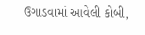ઉગાડવામાં આવેલી કોબી,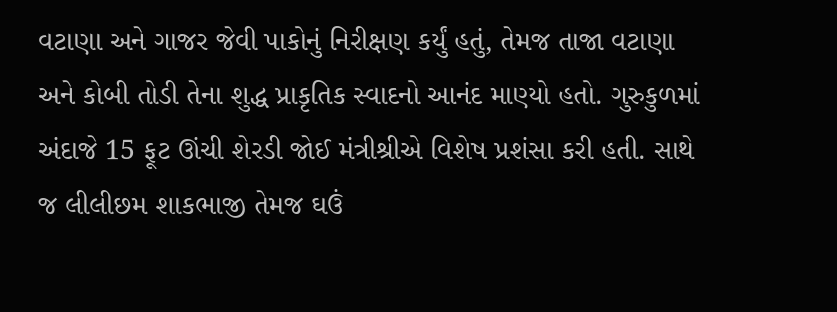વટાણા અને ગાજર જેવી પાકોનું નિરીક્ષણ કર્યું હતું, તેમજ તાજા વટાણા અને કોબી તોડી તેના શુદ્ધ પ્રાકૃતિક સ્વાદનો આનંદ માણ્યો હતો. ગુરુકુળમાં અંદાજે 15 ફૂટ ઊંચી શેરડી જોઈ મંત્રીશ્રીએ વિશેષ પ્રશંસા કરી હતી. સાથે જ લીલીછમ શાકભાજી તેમજ ઘઉં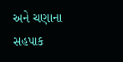અને ચણાના સહપાક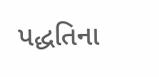પદ્ધતિના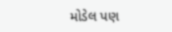મોડેલ પણ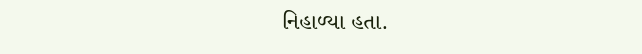નિહાળ્યા હતા.